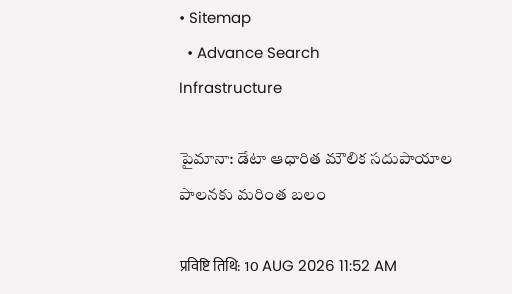• Sitemap
  • Advance Search
Infrastructure

పైమానా: డేటా ఆధారిత మౌలిక సదుపాయాల పాలనకు మరింత బలం

प्रविष्टि तिथि: 10 AUG 2026 11:52 AM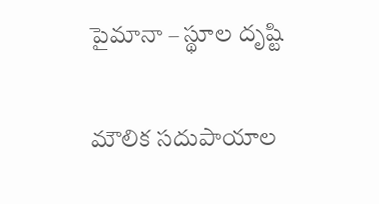పైమానా – స్థూల దృష్టి

మౌలిక సదుపాయాల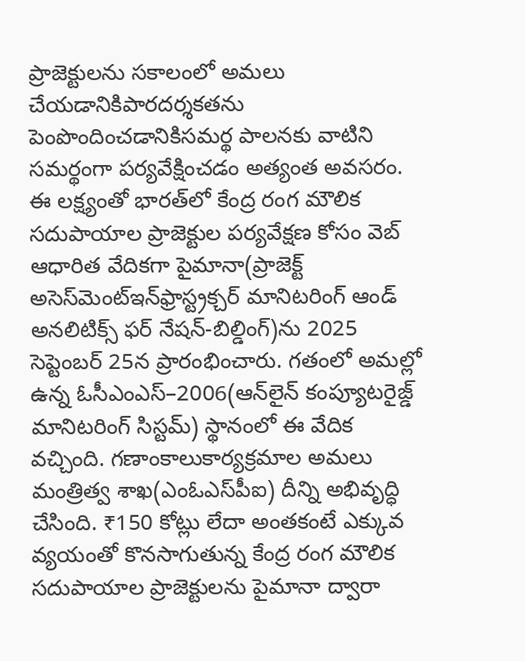ప్రాజెక్టులను సకాలంలో అమలు చేయడానికిపారదర్శకతను పెంపొందించడానికిసమర్థ పాలనకు వాటిని సమర్థంగా పర్యవేక్షించడం అత్యంత అవసరం. ఈ లక్ష్యంతో భారత్‌లో కేంద్ర రంగ మౌలిక సదుపాయాల ప్రాజెక్టుల పర్యవేక్షణ కోసం వెబ్‌ ఆధారిత వేదికగా పైమానా(ప్రాజెక్ట్ అసెస్‌మెంట్‌ఇన్‌ఫ్రాస్ట్ర‌క్చ‌ర్ మానిట‌రింగ్ ఆండ్ అన‌లిటిక్స్ ఫ‌ర్ నేష‌న్-బిల్డింగ్‌)ను 2025 సెప్టెంబర్‌ 25న ప్రారంభించారు. గతంలో అమల్లో ఉన్న ఓసీఎంఎస్‌–2006(ఆన్‌లైన్‌ కంప్యూటరైజ్డ్‌ మానిటరింగ్‌ సిస్టమ్‌) స్థానంలో ఈ వేదిక వచ్చింది. గణాంకాలుకార్యక్రమాల అమలు మంత్రిత్వ శాఖ(ఎంఓఎస్‌పీఐ) దీన్ని అభివృద్ధి చేసింది. ₹150 కోట్లు లేదా అంతకంటే ఎక్కువ వ్యయంతో కొనసాగుతున్న కేంద్ర రంగ మౌలిక సదుపాయాల ప్రాజెక్టులను పైమానా ద్వారా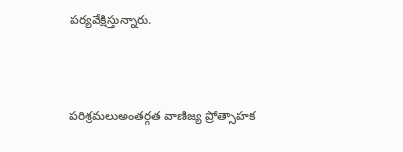పర్యవేక్షిస్తున్నారు.



పరిశ్రమలుఅంతర్గత వాణిజ్య ప్రోత్సాహక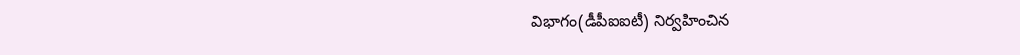విభాగం(డీపీఐఐటీ) నిర్వహించిన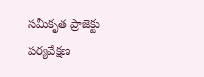సమీకృత ప్రాజెక్టు పర్యవేక్షణ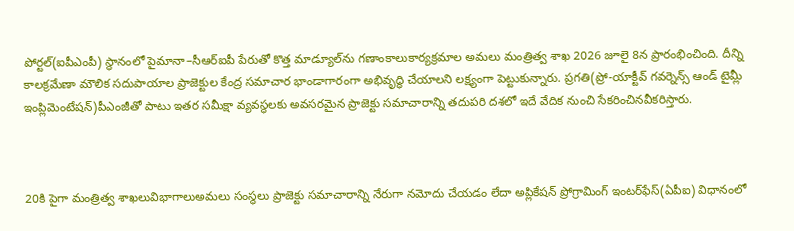పోర్టల్‌(ఐపీఎంపీ) స్థానంలో పైమానా–సీఆర్ఐపీ పేరుతో కొత్త మాడ్యూల్‌ను గణాంకాలుకార్యక్రమాల అమలు మంత్రిత్వ శాఖ 2026 జూలై 8న ప్రారంభించింది. దీన్ని కాలక్రమేణా మౌలిక సదుపాయాల ప్రాజెక్టుల కేంద్ర సమాచార భాండాగారంగా అభివృద్ధి చేయాలని లక్ష్యంగా పెట్టుకున్నారు. ప్రగతి(ప్రో-యాక్టీవ్ గ‌వ‌ర్నెన్స్ ఆండ్ టైమ్లీ ఇంప్లిమెంటేష‌న్‌)పీఎంజీతో పాటు ఇతర సమీక్షా వ్యవస్థలకు అవసరమైన ప్రాజెక్టు సమాచారాన్ని తదుపరి దశలో ఇదే వేదిక నుంచి సేకరించినవీకరిస్తారు.



20కి పైగా మంత్రిత్వ శాఖలువిభాగాలుఅమలు సంస్థలు ప్రాజెక్టు సమాచారాన్ని నేరుగా నమోదు చేయడం లేదా అప్లికేషన్‌ ప్రోగ్రామింగ్‌ ఇంటర్‌ఫేస్‌(ఏపీఐ) విధానంలో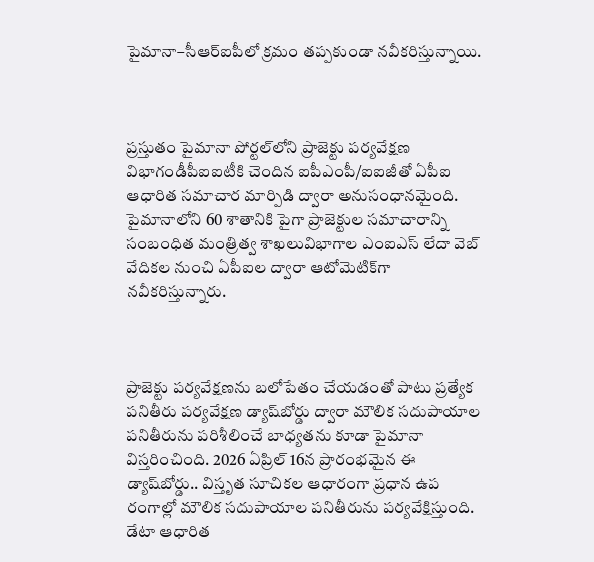పైమానా–సీఆర్ఐపీలో క్రమం తప్పకుండా నవీకరిస్తున్నాయి.



ప్రస్తుతం పైమానా పోర్టల్‌లోని ప్రాజెక్టు పర్యవేక్షణ విభాగండీపీఐఐటీకి చెందిన ఐపీఎంపీ/ఐఐజీతో ఏపీఐ ఆధారిత సమాచార మార్పిడి ద్వారా అనుసంధానమైంది. పైమానాలోని 60 శాతానికి పైగా ప్రాజెక్టుల సమాచారాన్ని సంబంధిత మంత్రిత్వ శాఖలువిభాగాల ఎంఐఎస్‌ లేదా వెబ్‌ వేదికల నుంచి ఏపీఐల ద్వారా ఆటోమెటిక్‌గా నవీకరిస్తున్నారు.



ప్రాజెక్టు పర్యవేక్షణను బలోపేతం చేయడంతో పాటు ప్రత్యేక పనితీరు పర్యవేక్షణ డ్యాష్‌బోర్డు ద్వారా మౌలిక సదుపాయాల పనితీరును పరిశీలించే బాధ్యతను కూడా పైమానా విస్తరించింది. 2026 ఏప్రిల్‌ 16న ప్రారంభమైన ఈ డ్యాష్‌బోర్డు.. విస్తృత సూచికల ఆధారంగా ప్రధాన ఉప రంగాల్లో మౌలిక సదుపాయాల పనితీరును పర్యవేక్షిస్తుంది. డేటా ఆధారిత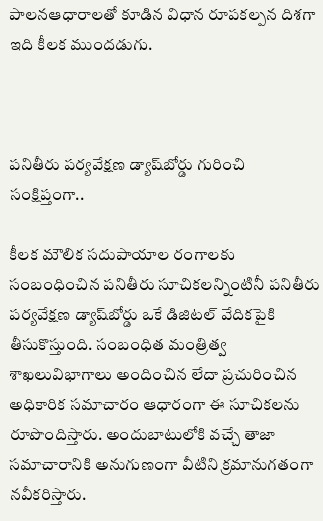పాలనఆధారాలతో కూడిన విధాన రూపకల్పన దిశగా ఇది కీలక ముందడుగు.



పనితీరు పర్యవేక్షణ డ్యాష్‌బోర్డు గురించి సంక్షిప్తంగా..

కీలక మౌలిక సదుపాయాల రంగాలకు సంబంధించిన పనితీరు సూచికలన్నింటినీ పనితీరు పర్యవేక్షణ డ్యాష్‌బోర్డు ఒకే డిజిటల్‌ వేదికపైకి తీసుకొస్తుంది. సంబంధిత మంత్రిత్వ శాఖలువిభాగాలు అందించిన లేదా ప్రచురించిన అధికారిక సమాచారం ఆధారంగా ఈ సూచికలను రూపొందిస్తారు. అందుబాటులోకి వచ్చే తాజా సమాచారానికి అనుగుణంగా వీటిని క్రమానుగతంగా నవీకరిస్తారు.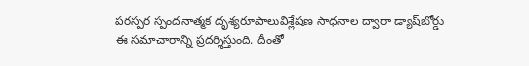పరస్పర స్పందనాత్మక దృశ్యరూపాలువిశ్లేషణ సాధనాల ద్వారా డ్యాష్‌బోర్డు ఈ సమాచారాన్ని ప్రదర్శిస్తుంది. దీంతో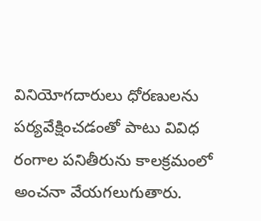వినియోగదారులు ధోరణులను పర్యవేక్షించడంతో పాటు వివిధ రంగాల పనితీరును కాలక్రమంలో అంచనా వేయగలుగుతారు.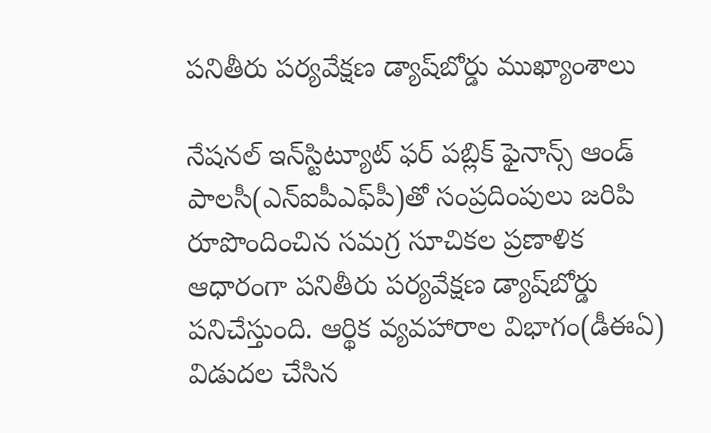పనితీరు పర్యవేక్షణ డ్యాష్‌బోర్డు ముఖ్యాంశాలు

నేష‌న‌ల్ ఇన్‌స్టిట్యూట్ ఫ‌ర్ ప‌బ్లిక్ ఫైనాన్స్ ఆండ్ పాల‌సీ(ఎన్ఐపీఎఫ్‌పీ)తో సంప్రదింపులు జరిపి రూపొందించిన సమగ్ర సూచికల ప్రణాళిక ఆధారంగా పనితీరు పర్యవేక్షణ డ్యాష్‌బోర్డు పనిచేస్తుంది. ఆర్థిక వ్యవహారాల విభాగం(డీఈఏ) విడుదల చేసిన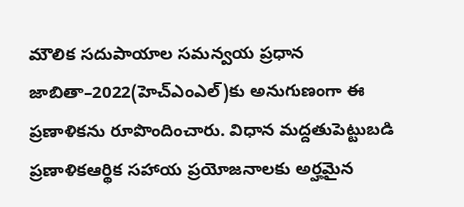మౌలిక సదుపాయాల సమన్వయ ప్రధాన జాబితా–2022(హెచ్ఎంఎల్‌)కు అనుగుణంగా ఈ ప్రణాళికను రూపొందించారు. విధాన మద్దతుపెట్టుబడి ప్రణాళికఆర్థిక సహాయ ప్రయోజనాలకు అర్హమైన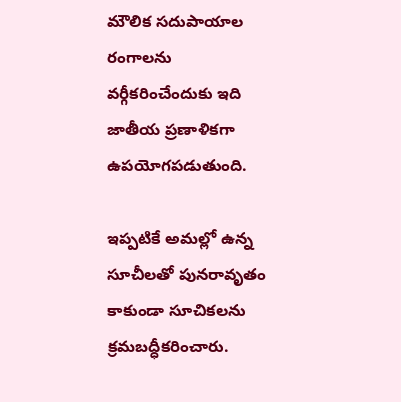మౌలిక సదుపాయాల రంగాలను వర్గీకరించేందుకు ఇది జాతీయ ప్రణాళికగా ఉపయోగపడుతుంది.

ఇప్పటికే అమల్లో ఉన్న సూచీలతో పునరావృతం కాకుండా సూచికలను క్రమబద్ధీకరించారు.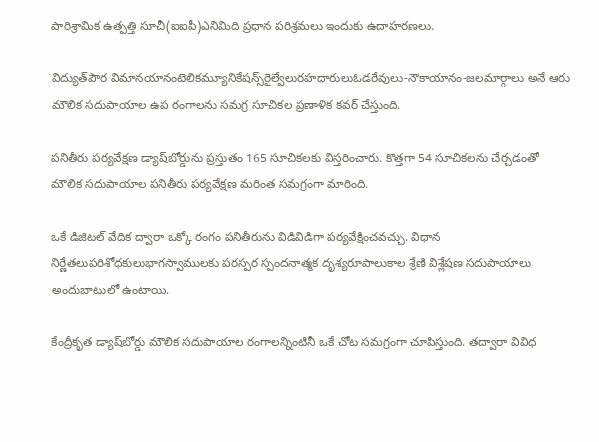పారిశ్రామిక ఉత్పత్తి సూచీ(ఐఐపీ)ఎనిమిది ప్రధాన పరిశ్రమలు ఇందుకు ఉదాహరణలు.

విద్యుత్‌పౌర విమానయానంటెలికమ్యూనికేషన్స్‌రైల్వేలురహదారులుఓడరేవులు-నౌకాయానం-జలమార్గాలు అనే ఆరు మౌలిక సదుపాయాల ఉప రంగాలను సమగ్ర సూచికల ప్రణాళిక కవర్‌ చేస్తుంది.

పనితీరు పర్యవేక్షణ డ్యాష్‌బోర్డును ప్రస్తుతం 165 సూచికలకు విస్తరించారు. కొత్తగా 54 సూచికలను చేర్చడంతో మౌలిక సదుపాయాల పనితీరు పర్యవేక్షణ మరింత సమగ్రంగా మారింది.

ఒకే డిజిటల్‌ వేదిక ద్వారా ఒక్కో రంగం పనితీరును విడివిడిగా పర్యవేక్షించవచ్చు. విధాన నిర్ణేతలుపరిశోధకులుభాగస్వాములకు పరస్పర స్పందనాత్మక దృశ్యరూపాలుకాల శ్రేణి విశ్లేషణ సదుపాయాలు అందుబాటులో ఉంటాయి.

కేంద్రీకృత డ్యాష్‌బోర్డు మౌలిక సదుపాయాల రంగాలన్నింటినీ ఒకే చోట సమగ్రంగా చూపిస్తుంది. తద్వారా వివిధ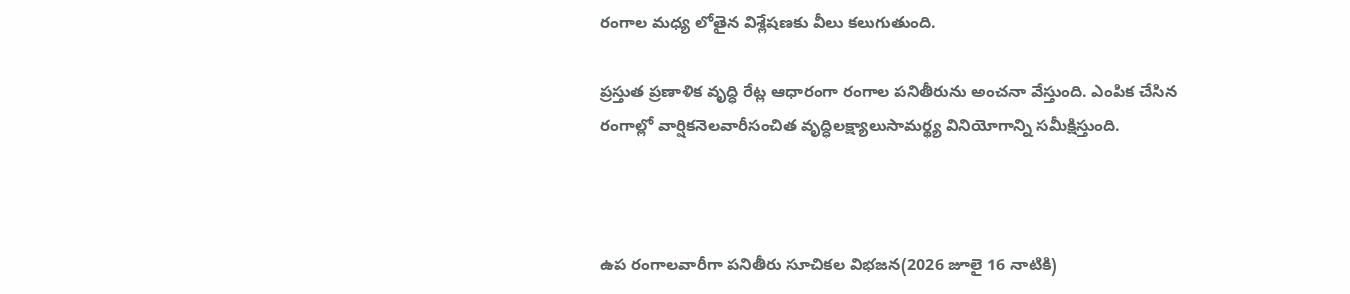రంగాల మధ్య లోతైన విశ్లేషణకు వీలు కలుగుతుంది.

ప్రస్తుత ప్రణాళిక వృద్ధి రేట్ల ఆధారంగా రంగాల పనితీరును అంచనా వేస్తుంది. ఎంపిక చేసిన రంగాల్లో వార్షికనెలవారీసంచిత వృద్ధిలక్ష్యాలుసామర్థ్య వినియోగాన్ని సమీక్షిస్తుంది.



ఉప రంగాలవారీగా పనితీరు సూచికల విభజన(2026 జూలై 16 నాటికి)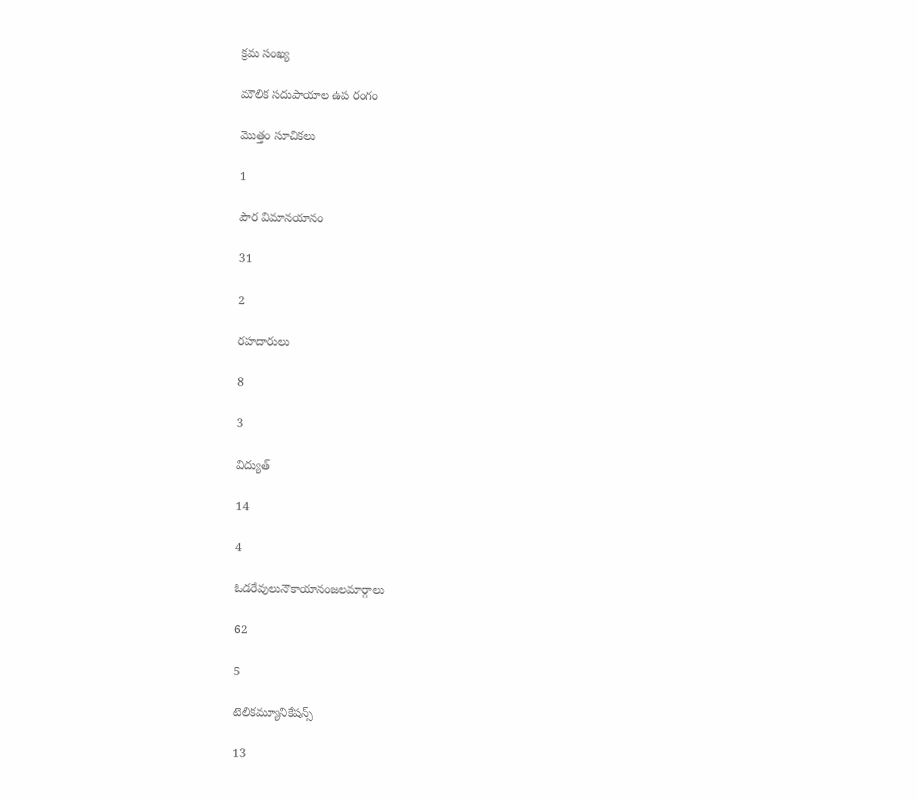క్రమ సంఖ్య

మౌలిక సదుపాయాల ఉప రంగం

మొత్తం సూచికలు

1

పౌర విమానయానం

31

2

రహదారులు

8

3

విద్యుత్‌

14

4

ఓడరేవులునౌకాయానంజలమార్గాలు

62

5

టెలికమ్యూనికేషన్స్‌

13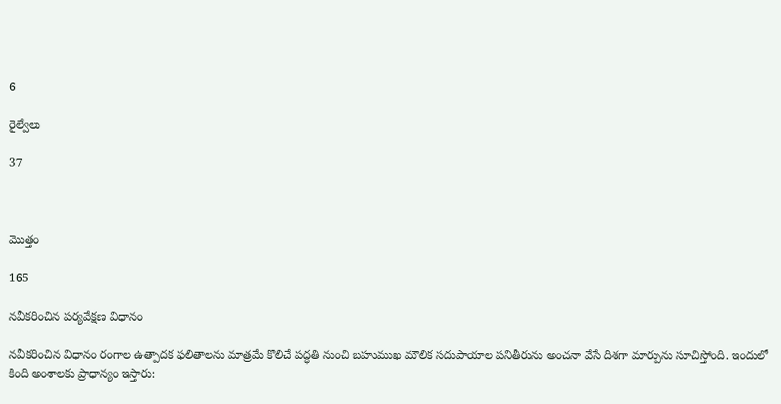6

రైల్వేలు

37



మొత్తం

165

నవీకరించిన పర్యవేక్షణ విధానం

నవీకరించిన విధానం రంగాల ఉత్పాదక ఫలితాలను మాత్రమే కొలిచే పద్ధతి నుంచి బహుముఖ మౌలిక సదుపాయాల పనితీరును అంచనా వేసే దిశగా మార్పును సూచిస్తోంది. ఇందులో కింది అంశాలకు ప్రాధాన్యం ఇస్తారు: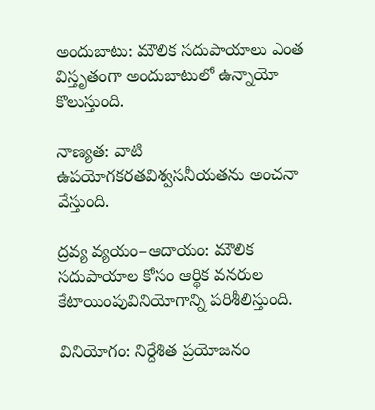అందుబాటు: మౌలిక సదుపాయాలు ఎంత విస్తృతంగా అందుబాటులో ఉన్నాయో కొలుస్తుంది.

నాణ్యత: వాటి ఉపయోగకరతవిశ్వసనీయతను అంచనా వేస్తుంది.

ద్రవ్య వ్యయం–ఆదాయం: మౌలిక సదుపాయాల కోసం ఆర్థిక వనరుల కేటాయింపువినియోగాన్ని పరిశీలిస్తుంది.

వినియోగం: నిర్దేశిత ప్రయోజనం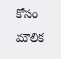కోసం మౌలిక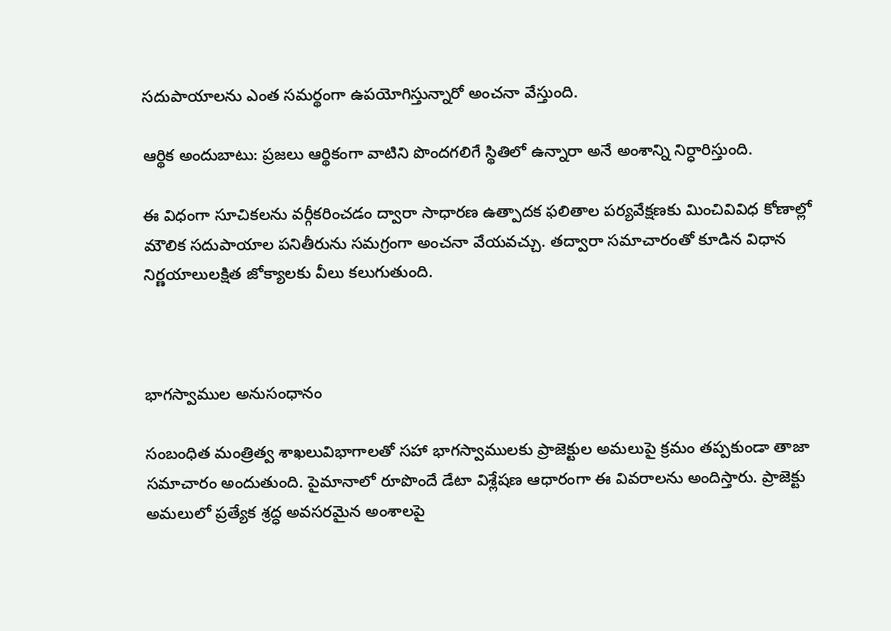సదుపాయాలను ఎంత సమర్థంగా ఉపయోగిస్తున్నారో అంచనా వేస్తుంది.

ఆర్థిక అందుబాటు: ప్రజలు ఆర్థికంగా వాటిని పొందగలిగే స్థితిలో ఉన్నారా అనే అంశాన్ని నిర్ధారిస్తుంది.

ఈ విధంగా సూచికలను వర్గీకరించడం ద్వారా సాధారణ ఉత్పాదక ఫలితాల పర్యవేక్షణకు మించివివిధ కోణాల్లో మౌలిక సదుపాయాల పనితీరును సమగ్రంగా అంచనా వేయవచ్చు. తద్వారా సమాచారంతో కూడిన విధాన నిర్ణయాలులక్షిత జోక్యాలకు వీలు కలుగుతుంది.



భాగస్వాముల అనుసంధానం

సంబంధిత మంత్రిత్వ శాఖలువిభాగాలతో సహా భాగస్వాములకు ప్రాజెక్టుల అమలుపై క్రమం తప్పకుండా తాజా సమాచారం అందుతుంది. పైమానాలో రూపొందే డేటా విశ్లేషణ ఆధారంగా ఈ వివరాలను అందిస్తారు. ప్రాజెక్టు అమలులో ప్రత్యేక శ్రద్ధ అవసరమైన అంశాలపై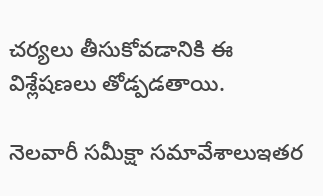చర్యలు తీసుకోవడానికి ఈ విశ్లేషణలు తోడ్పడతాయి.

నెలవారీ సమీక్షా సమావేశాలుఇతర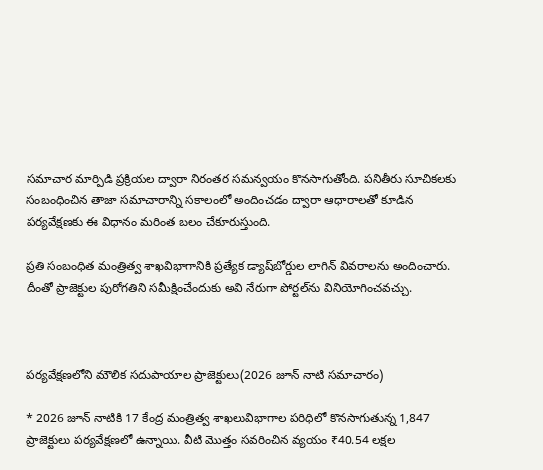సమాచార మార్పిడి ప్రక్రియల ద్వారా నిరంతర సమన్వయం కొనసాగుతోంది. పనితీరు సూచికలకు సంబంధించిన తాజా సమాచారాన్ని సకాలంలో అందించడం ద్వారా ఆధారాలతో కూడిన పర్యవేక్షణకు ఈ విధానం మరింత బలం చేకూరుస్తుంది.

ప్రతి సంబంధిత మంత్రిత్వ శాఖవిభాగానికి ప్రత్యేక డ్యాష్‌బోర్డుల లాగిన్‌ వివరాలను అందించారు. దీంతో ప్రాజెక్టుల పురోగతిని సమీక్షించేందుకు అవి నేరుగా పోర్టల్‌ను వినియోగించవచ్చు.



పర్యవేక్షణలోని మౌలిక సదుపాయాల ప్రాజెక్టులు(2026 జూన్‌ నాటి సమాచారం)

* 2026 జూన్‌ నాటికి 17 కేంద్ర మంత్రిత్వ శాఖలువిభాగాల పరిధిలో కొనసాగుతున్న 1,847 ప్రాజెక్టులు పర్యవేక్షణలో ఉన్నాయి. వీటి మొత్తం సవరించిన వ్యయం ₹40.54 లక్షల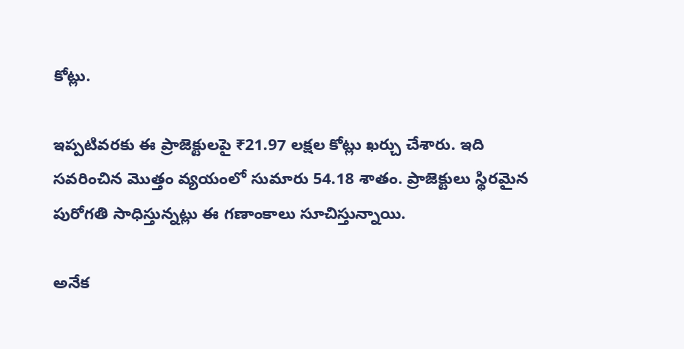కోట్లు.

ఇప్పటివరకు ఈ ప్రాజెక్టులపై ₹21.97 లక్షల కోట్లు ఖర్చు చేశారు. ఇది సవరించిన మొత్తం వ్యయంలో సుమారు 54.18 శాతం. ప్రాజెక్టులు స్థిరమైన పురోగతి సాధిస్తున్నట్లు ఈ గణాంకాలు సూచిస్తున్నాయి.

అనేక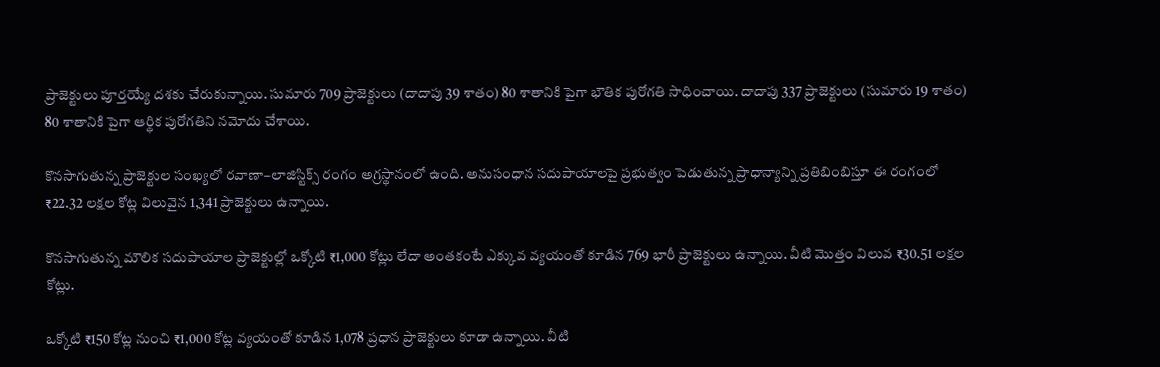ప్రాజెక్టులు పూర్తయ్యే దశకు చేరుకున్నాయి. సుమారు 709 ప్రాజెక్టులు (దాదాపు 39 శాతం) 80 శాతానికి పైగా భౌతిక పురోగతి సాధించాయి. దాదాపు 337 ప్రాజెక్టులు (సుమారు 19 శాతం) 80 శాతానికి పైగా ఆర్థిక పురోగతిని నమోదు చేశాయి.

కొనసాగుతున్న ప్రాజెక్టుల సంఖ్యలో రవాణా–లాజిస్టిక్స్‌ రంగం అగ్రస్థానంలో ఉంది. అనుసంధాన సదుపాయాలపై ప్రభుత్వం పెడుతున్న ప్రాధాన్యాన్ని ప్రతిబింబిస్తూ ఈ రంగంలో ₹22.32 లక్షల కోట్ల విలువైన 1,341 ప్రాజెక్టులు ఉన్నాయి.

కొనసాగుతున్న మౌలిక సదుపాయాల ప్రాజెక్టుల్లో ఒక్కోటి ₹1,000 కోట్లు లేదా అంతకంటే ఎక్కువ వ్యయంతో కూడిన 769 భారీ ప్రాజెక్టులు ఉన్నాయి. వీటి మొత్తం విలువ ₹30.51 లక్షల కోట్లు.

ఒక్కోటి ₹150 కోట్ల నుంచి ₹1,000 కోట్ల వ్యయంతో కూడిన 1,078 ప్రధాన ప్రాజెక్టులు కూడా ఉన్నాయి. వీటి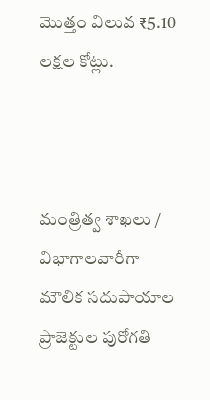మొత్తం విలువ ₹5.10 లక్షల కోట్లు.



మంత్రిత్వ శాఖలు / విభాగాలవారీగా మౌలిక సదుపాయాల ప్రాజెక్టుల పురోగతి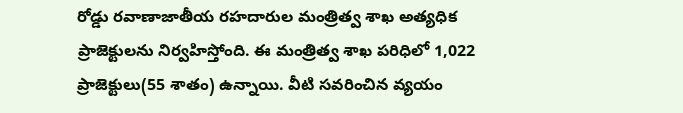రోడ్డు రవాణాజాతీయ రహదారుల మంత్రిత్వ శాఖ అత్యధిక ప్రాజెక్టులను నిర్వహిస్తోంది. ఈ మంత్రిత్వ శాఖ పరిధిలో 1,022 ప్రాజెక్టులు(55 శాతం) ఉన్నాయి. వీటి సవరించిన వ్యయం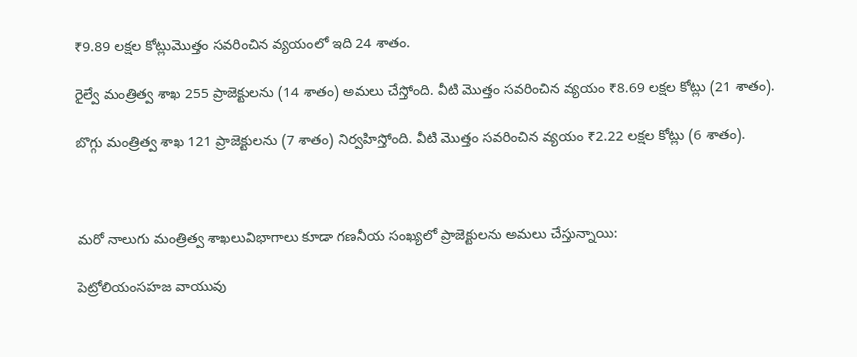₹9.89 లక్షల కోట్లుమొత్తం సవరించిన వ్యయంలో ఇది 24 శాతం.

రైల్వే మంత్రిత్వ శాఖ 255 ప్రాజెక్టులను (14 శాతం) అమలు చేస్తోంది. వీటి మొత్తం సవరించిన వ్యయం ₹8.69 లక్షల కోట్లు (21 శాతం).

బొగ్గు మంత్రిత్వ శాఖ 121 ప్రాజెక్టులను (7 శాతం) నిర్వహిస్తోంది. వీటి మొత్తం సవరించిన వ్యయం ₹2.22 లక్షల కోట్లు (6 శాతం).



మరో నాలుగు మంత్రిత్వ శాఖలువిభాగాలు కూడా గణనీయ సంఖ్యలో ప్రాజెక్టులను అమలు చేస్తున్నాయి:

పెట్రోలియంసహజ వాయువు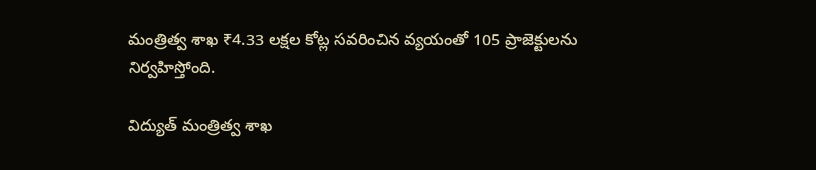మంత్రిత్వ శాఖ ₹4.33 లక్షల కోట్ల సవరించిన వ్యయంతో 105 ప్రాజెక్టులను నిర్వహిస్తోంది.

విద్యుత్‌ మంత్రిత్వ శాఖ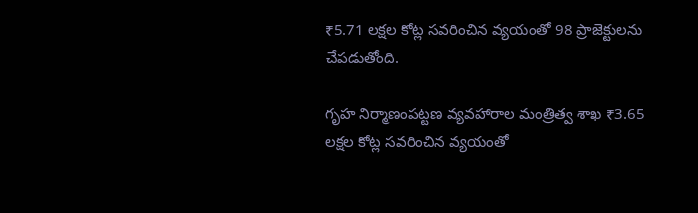₹5.71 లక్షల కోట్ల సవరించిన వ్యయంతో 98 ప్రాజెక్టులను చేపడుతోంది.

గృహ నిర్మాణంపట్టణ వ్యవహారాల మంత్రిత్వ శాఖ ₹3.65 లక్షల కోట్ల సవరించిన వ్యయంతో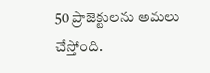50 ప్రాజెక్టులను అమలు చేస్తోంది.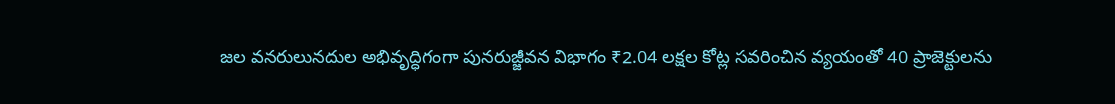జల వనరులునదుల అభివృద్ధిగంగా పునరుజ్జీవన విభాగం ₹2.04 లక్షల కోట్ల సవరించిన వ్యయంతో 40 ప్రాజెక్టులను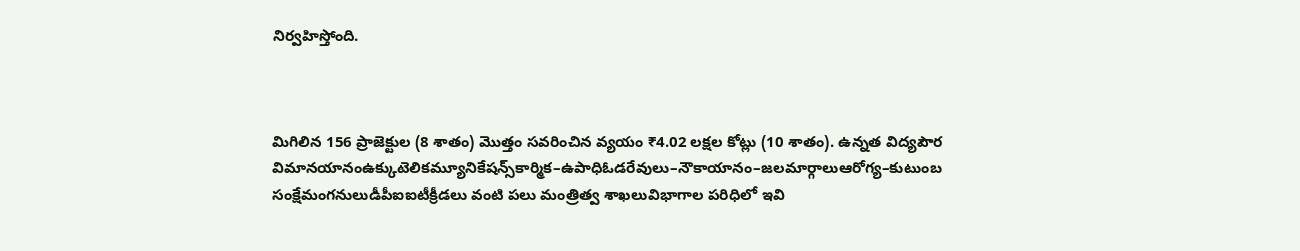నిర్వహిస్తోంది.



మిగిలిన 156 ప్రాజెక్టుల (8 శాతం) మొత్తం సవరించిన వ్యయం ₹4.02 లక్షల కోట్లు (10 శాతం). ఉన్నత విద్యపౌర విమానయానంఉక్కుటెలికమ్యూనికేషన్స్‌కార్మిక–ఉపాధిఓడరేవులు–నౌకాయానం–జలమార్గాలుఆరోగ్య–కుటుంబ సంక్షేమంగనులుడీపీఐఐటీక్రీడలు వంటి పలు మంత్రిత్వ శాఖలువిభాగాల పరిధిలో ఇవి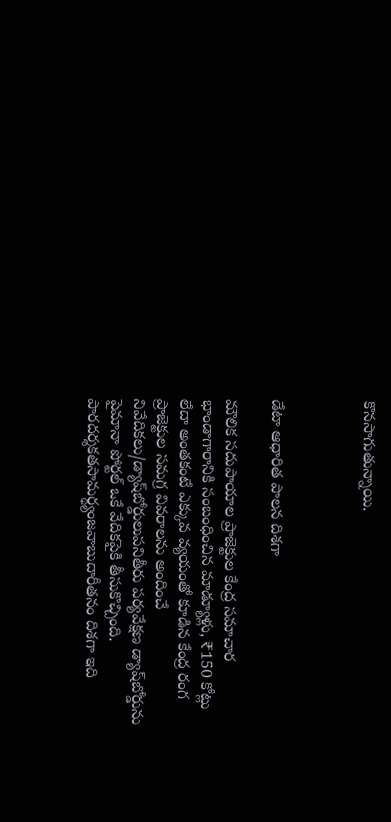కొనసాగుతున్నాయి.



డేటా ఆధారిత పాలన దిశగా

మౌలిక సదుపాయాల ప్రాజెక్టుల కేంద్ర సమాచార భాండాగారానికి సంబంధించిన మాడ్యూళ్లు, ₹150 కోట్లు లేదా అంతకంటే ఎక్కువ వ్యయంతో కూడిన కేంద్ర రంగ ప్రాజెక్టుల సమగ్ర వివరాలను అందించే నివేదికలు/డ్యాష్‌బోర్డులుపనితీరు పర్యవేక్షణ డ్యాష్‌బోర్డును పైమానా పోర్టల్‌ ఒకే వేదికపైకి తీసుకొచ్చింది. పారదర్శకతసామర్థ్యంజవాబుదారీతనం దిశగా ఇది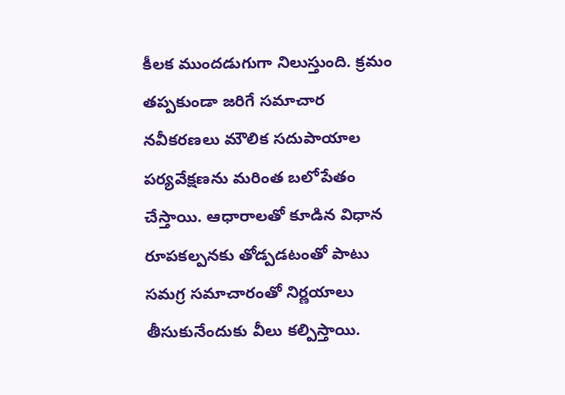కీలక ముందడుగుగా నిలుస్తుంది. క్రమం తప్పకుండా జరిగే సమాచార నవీకరణలు మౌలిక సదుపాయాల పర్యవేక్షణను మరింత బలోపేతం చేస్తాయి. ఆధారాలతో కూడిన విధాన రూపకల్పనకు తోడ్పడటంతో పాటు సమగ్ర సమాచారంతో నిర్ణయాలు తీసుకునేందుకు వీలు కల్పిస్తాయి.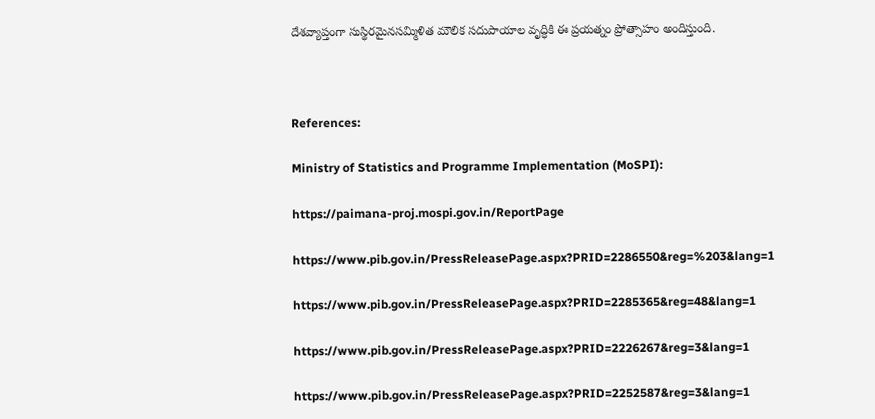దేశవ్యాప్తంగా సుస్థిరమైనసమ్మిళిత మౌలిక సదుపాయాల వృద్ధికి ఈ ప్రయత్నం ప్రోత్సాహం అందిస్తుంది.



References:

Ministry of Statistics and Programme Implementation (MoSPI):

https://paimana-proj.mospi.gov.in/ReportPage

https://www.pib.gov.in/PressReleasePage.aspx?PRID=2286550&reg=%203&lang=1

https://www.pib.gov.in/PressReleasePage.aspx?PRID=2285365&reg=48&lang=1

https://www.pib.gov.in/PressReleasePage.aspx?PRID=2226267&reg=3&lang=1

https://www.pib.gov.in/PressReleasePage.aspx?PRID=2252587&reg=3&lang=1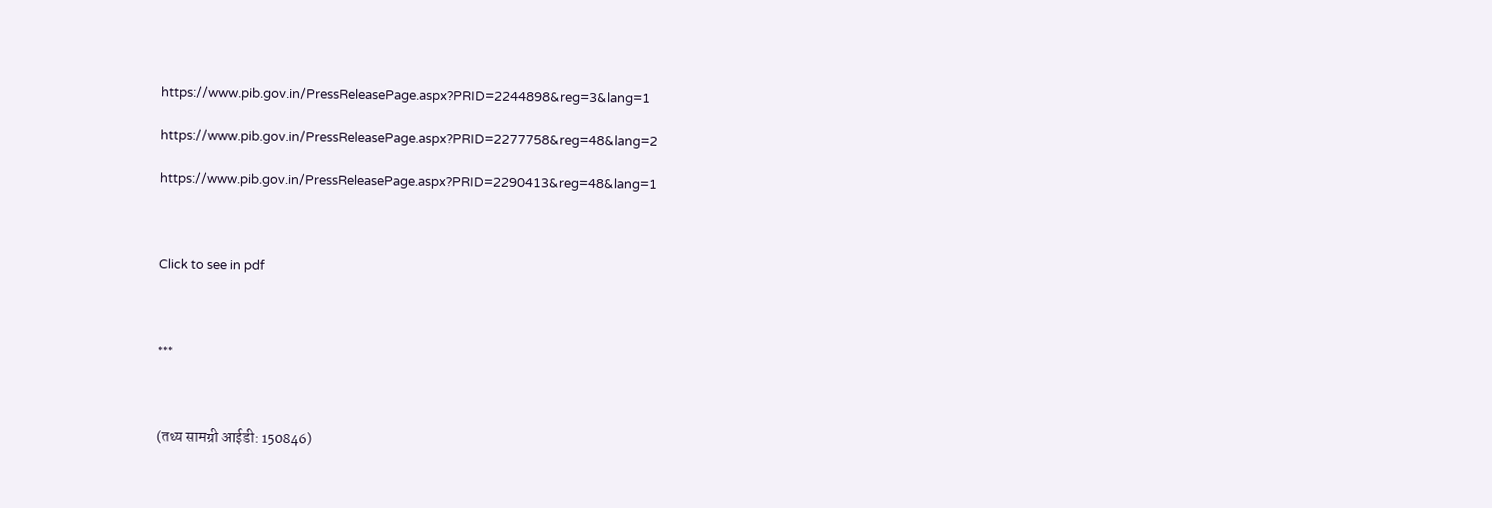https://www.pib.gov.in/PressReleasePage.aspx?PRID=2244898&reg=3&lang=1

https://www.pib.gov.in/PressReleasePage.aspx?PRID=2277758&reg=48&lang=2

https://www.pib.gov.in/PressReleasePage.aspx?PRID=2290413&reg=48&lang=1



Click to see in pdf



***



(तथ्य सामग्री आईडी: 150846)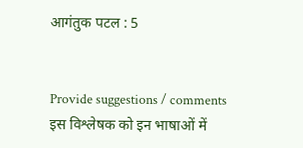आगंतुक पटल : 5


Provide suggestions / comments
इस विश्लेषक को इन भाषाओं में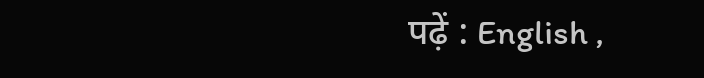पढ़ें : English ,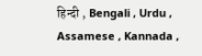हिन्दी , Bengali , Urdu , Assamese , Kannada ,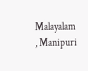Malayalam , Manipuri